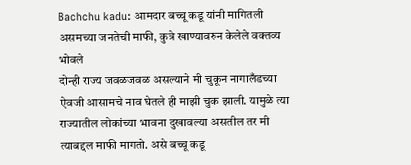Bachchu kadu: आमदार बच्चू कडू यांनी मागितली असमच्या जनतेची माफी, कुत्रे खाण्यावरुन केलेले वक्तव्य भोवले
दोन्ही राज्य जवळजवळ असल्याने मी चुकून नागालँडच्या ऐवजी आसामचे नाव घेतले ही माझी चुक झाली. यामुळे त्या राज्यातील लोकांच्या भावना दुखावल्या असतील तर मी त्याबद्दल माफी मागतो. असे बच्चू कडू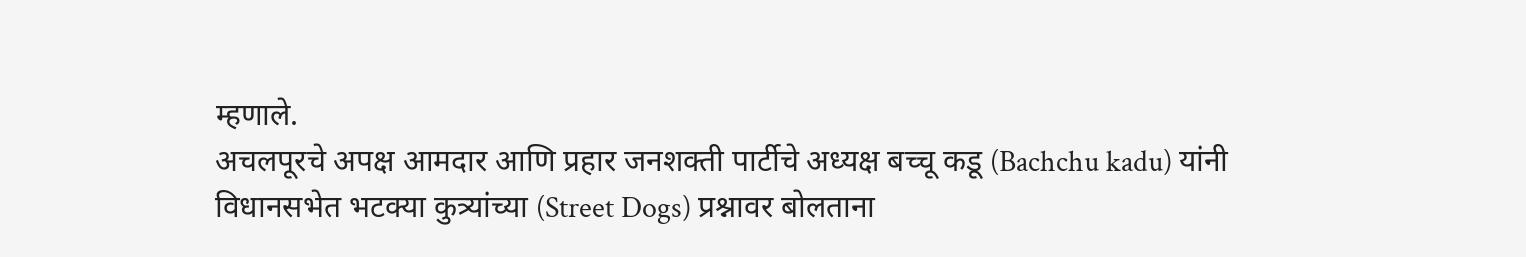म्हणाले.
अचलपूरचे अपक्ष आमदार आणि प्रहार जनशक्ती पार्टीचे अध्यक्ष बच्चू कडू (Bachchu kadu) यांनी विधानसभेत भटक्या कुत्र्यांच्या (Street Dogs) प्रश्नावर बोलताना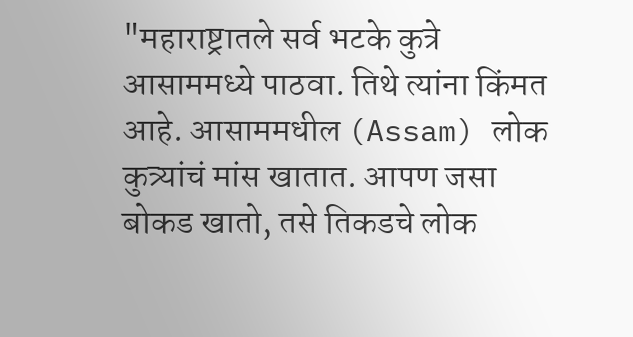"महाराष्ट्रातले सर्व भटके कुत्रे आसाममध्ये पाठवा. तिथे त्यांना किंमत आहे. आसाममधील (Assam) लोक कुत्र्यांचं मांस खातात. आपण जसा बोकड खातो, तसे तिकडचे लोक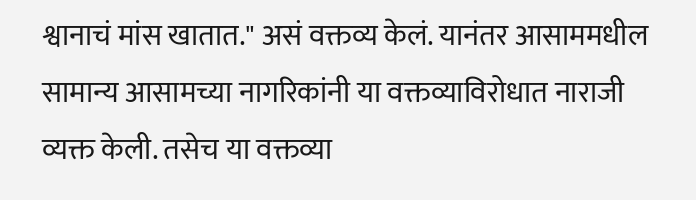श्वानाचं मांस खातात." असं वक्तव्य केलं. यानंतर आसाममधील सामान्य आसामच्या नागरिकांनी या वक्तव्याविरोधात नाराजी व्यक्त केली. तसेच या वक्तव्या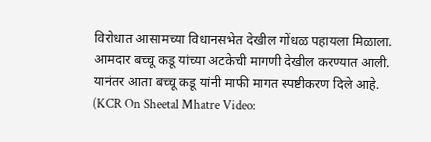विरोधात आसामच्या विधानसभेत देखील गोंधळ पहायला मिळाला. आमदार बच्चू कडू यांच्या अटकेची मागणी देखील करण्यात आली. यानंतर आता बच्चू कडू यांनी माफी मागत स्पष्टीकरण दिले आहे. (KCR On Sheetal Mhatre Video: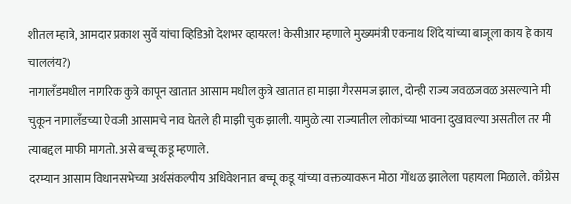शीतल म्हात्रे, आमदार प्रकाश सुर्वे यांचा व्हिडिओ देशभर व्हायरल! केसीआर म्हणाले मुख्यमंत्री एकनाथ शिंदे यांच्या बाजूला काय हे काय चाललंय?)
नागालँडमधील नागरिक कुत्रे कापून खातात आसाम मधील कुत्रे खातात हा माझा गैरसमज झाल, दोन्ही राज्य जवळजवळ असल्याने मी चुकून नागालँडच्या ऐवजी आसामचे नाव घेतले ही माझी चुक झाली. यामुळे त्या राज्यातील लोकांच्या भावना दुखावल्या असतील तर मी त्याबद्दल माफी मागतो. असे बच्चू कडू म्हणाले.
दरम्यान आसाम विधानसभेच्या अर्थसंकल्पीय अधिवेशनात बच्चू कडू यांच्या वक्तव्यावरून मोठा गोंधळ झालेला पहायला मिळाले. काँग्रेस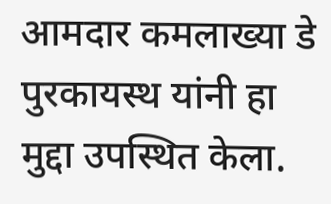आमदार कमलाख्या डे पुरकायस्थ यांनी हा मुद्दा उपस्थित केला.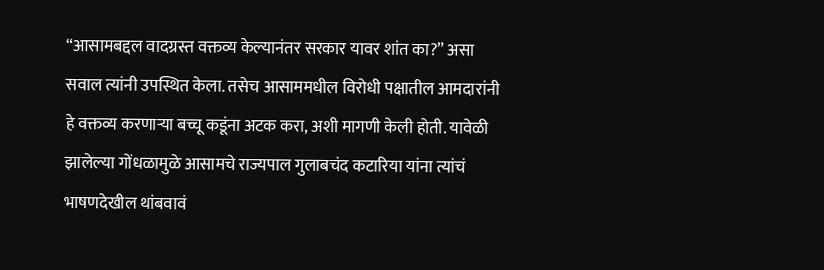“आसामबद्दल वादग्रस्त वक्तव्य केल्यानंतर सरकार यावर शांत का?” असा सवाल त्यांनी उपस्थित केला. तसेच आसाममधील विरोधी पक्षातील आमदारांनी हे वक्तव्य करणाऱ्या बच्चू कडूंना अटक करा, अशी मागणी केली होती. यावेळी झालेल्या गोंधळामुळे आसामचे राज्यपाल गुलाबचंद कटारिया यांना त्यांचं भाषणदेखील थांबवावं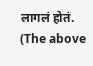लागलं होतं.
(The above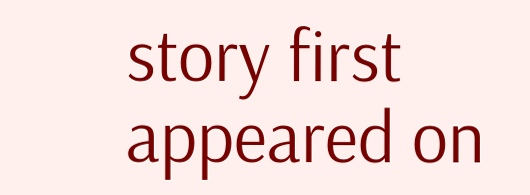story first appeared on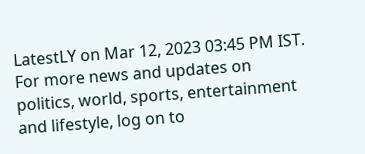LatestLY on Mar 12, 2023 03:45 PM IST. For more news and updates on politics, world, sports, entertainment and lifestyle, log on to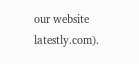our website latestly.com).